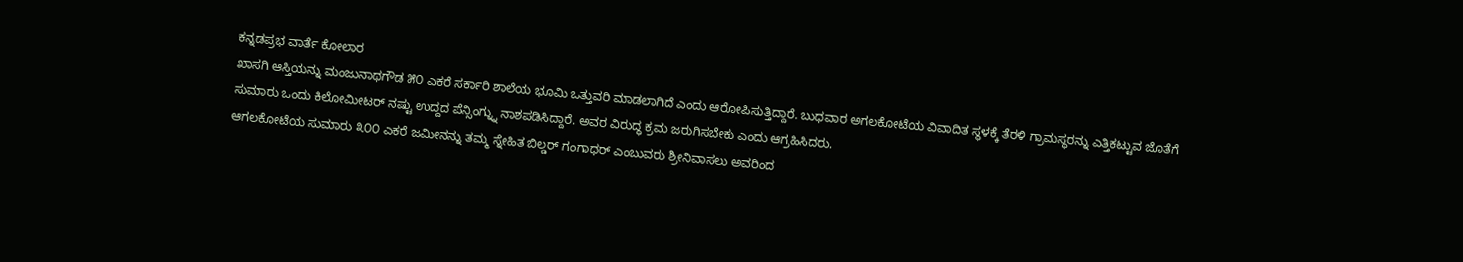ಕನ್ನಡಪ್ರಭ ವಾರ್ತೆ ಕೋಲಾರ
ಖಾಸಗಿ ಆಸ್ತಿಯನ್ನು ಮಂಜುನಾಥಗೌಡ ೫೦ ಎಕರೆ ಸರ್ಕಾರಿ ಶಾಲೆಯ ಭೂಮಿ ಒತ್ತುವರಿ ಮಾಡಲಾಗಿದೆ ಎಂದು ಆರೋಪಿಸುತ್ತಿದ್ದಾರೆ. ಬುಧವಾರ ಅಗಲಕೋಟೆಯ ವಿವಾದಿತ ಸ್ಥಳಕ್ಕೆ ತೆರಳಿ ಗ್ರಾಮಸ್ಥರನ್ನು ಎತ್ತಿಕಟ್ಟುವ ಜೊತೆಗೆ ಸುಮಾರು ಒಂದು ಕಿಲೋಮೀಟರ್ ನಷ್ಟು ಉದ್ದದ ಪೆನ್ಸಿಂಗ್ನ್ನು ನಾಶಪಡಿಸಿದ್ದಾರೆ. ಅವರ ವಿರುದ್ಧ ಕ್ರಮ ಜರುಗಿಸಬೇಕು ಎಂದು ಆಗ್ರಹಿಸಿದರು.
ಆಗಲಕೋಟೆಯ ಸುಮಾರು ೩೦೦ ಎಕರೆ ಜಮೀನನ್ನು ತಮ್ಮ ಸ್ನೇಹಿತ ಬಿಲ್ಡರ್ ಗಂಗಾಧರ್ ಎಂಬುವರು ಶ್ರೀನಿವಾಸಲು ಅವರಿಂದ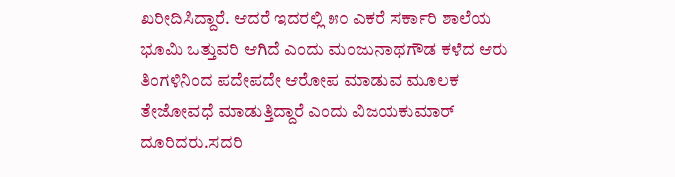ಖರೀದಿಸಿದ್ದಾರೆ. ಆದರೆ ಇದರಲ್ಲಿ ೫೦ ಎಕರೆ ಸರ್ಕಾರಿ ಶಾಲೆಯ ಭೂಮಿ ಒತ್ತುವರಿ ಆಗಿದೆ ಎಂದು ಮಂಜುನಾಥಗೌಡ ಕಳೆದ ಆರು ತಿಂಗಳಿನಿಂದ ಪದೇಪದೇ ಆರೋಪ ಮಾಡುವ ಮೂಲಕ ತೇಜೋವಧೆ ಮಾಡುತ್ತಿದ್ದಾರೆ ಎಂದು ವಿಜಯಕುಮಾರ್ ದೂರಿದರು.ಸದರಿ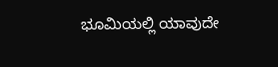ಭೂಮಿಯಲ್ಲಿ ಯಾವುದೇ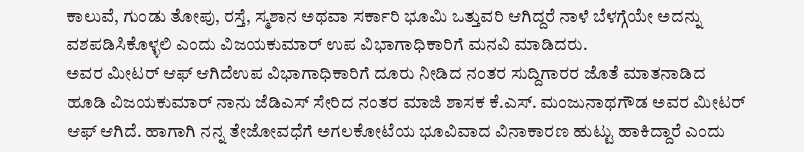ಕಾಲುವೆ, ಗುಂಡು ತೋಪು, ರಸ್ತೆ, ಸ್ಮಶಾನ ಅಥವಾ ಸರ್ಕಾರಿ ಭೂಮಿ ಒತ್ತುವರಿ ಆಗಿದ್ದರೆ ನಾಳೆ ಬೆಳಗ್ಗೆಯೇ ಅದನ್ನು ವಶಪಡಿಸಿಕೊಳ್ಳಲಿ ಎಂದು ವಿಜಯಕುಮಾರ್ ಉಪ ವಿಭಾಗಾಧಿಕಾರಿಗೆ ಮನವಿ ಮಾಡಿದರು.
ಅವರ ಮೀಟರ್ ಆಫ್ ಆಗಿದೆಉಪ ವಿಭಾಗಾಧಿಕಾರಿಗೆ ದೂರು ನೀಡಿದ ನಂತರ ಸುದ್ದಿಗಾರರ ಜೊತೆ ಮಾತನಾಡಿದ ಹೂಡಿ ವಿಜಯಕುಮಾರ್ ನಾನು ಜೆಡಿಎಸ್ ಸೇರಿದ ನಂತರ ಮಾಜಿ ಶಾಸಕ ಕೆ.ಎಸ್. ಮಂಜುನಾಥಗೌಡ ಅವರ ಮೀಟರ್ ಆಫ್ ಆಗಿದೆ. ಹಾಗಾಗಿ ನನ್ನ ತೇಜೋವಧೆಗೆ ಅಗಲಕೋಟೆಯ ಭೂವಿವಾದ ವಿನಾಕಾರಣ ಹುಟ್ಟು ಹಾಕಿದ್ದಾರೆ ಎಂದು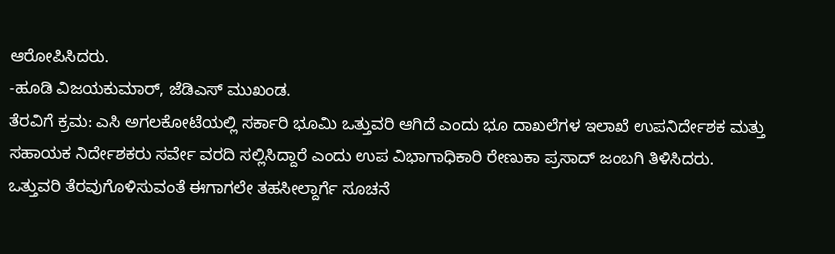ಆರೋಪಿಸಿದರು.
-ಹೂಡಿ ವಿಜಯಕುಮಾರ್, ಜೆಡಿಎಸ್ ಮುಖಂಡ.
ತೆರವಿಗೆ ಕ್ರಮ: ಎಸಿ ಅಗಲಕೋಟೆಯಲ್ಲಿ ಸರ್ಕಾರಿ ಭೂಮಿ ಒತ್ತುವರಿ ಆಗಿದೆ ಎಂದು ಭೂ ದಾಖಲೆಗಳ ಇಲಾಖೆ ಉಪನಿರ್ದೇಶಕ ಮತ್ತು ಸಹಾಯಕ ನಿರ್ದೇಶಕರು ಸರ್ವೇ ವರದಿ ಸಲ್ಲಿಸಿದ್ದಾರೆ ಎಂದು ಉಪ ವಿಭಾಗಾಧಿಕಾರಿ ರೇಣುಕಾ ಪ್ರಸಾದ್ ಜಂಬಗಿ ತಿಳಿಸಿದರು. ಒತ್ತುವರಿ ತೆರವುಗೊಳಿಸುವಂತೆ ಈಗಾಗಲೇ ತಹಸೀಲ್ದಾರ್ಗೆ ಸೂಚನೆ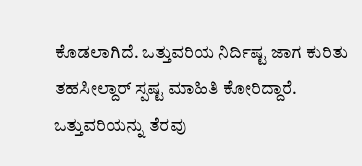ಕೊಡಲಾಗಿದೆ. ಒತ್ತುವರಿಯ ನಿರ್ದಿಷ್ಟ ಜಾಗ ಕುರಿತು ತಹಸೀಲ್ದಾರ್ ಸ್ಪಷ್ಟ ಮಾಹಿತಿ ಕೋರಿದ್ದಾರೆ. ಒತ್ತುವರಿಯನ್ನು ತೆರವು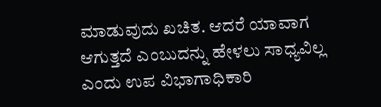ಮಾಡುವುದು ಖಚಿತ. ಆದರೆ ಯಾವಾಗ ಆಗುತ್ತದೆ ಎಂಬುದನ್ನು ಹೇಳಲು ಸಾಧ್ಯವಿಲ್ಲ ಎಂದು ಉಪ ವಿಭಾಗಾಧಿಕಾರಿ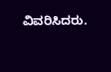ವಿವರಿಸಿದರು.